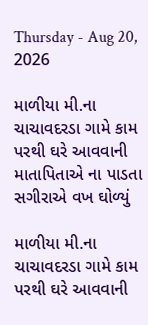Thursday - Aug 20, 2026

માળીયા મી.ના ચાચાવદરડા ગામે કામ પરથી ઘરે આવવાની માતાપિતાએ ના પાડતા સગીરાએ વખ ઘોળ્યું

માળીયા મી.ના ચાચાવદરડા ગામે કામ પરથી ઘરે આવવાની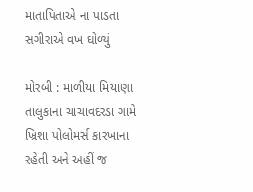માતાપિતાએ ના પાડતા સગીરાએ વખ ઘોળ્યું

મોરબી : માળીયા મિયાણા તાલુકાના ચાચાવદરડા ગામે ખ્રિશા પોલોમર્સ કારખાના રહેતી અને અહીં જ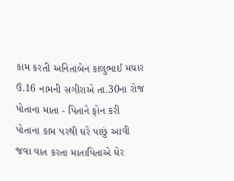કામ કરતી અનિતાબેન કાલુભાઈ મચાર ઉ.16 નામની સગીરાએ તા.30ના રોજ પોતાના માતા - પિતાને ફોન કરી પોતાના કામ પરથી ઘરે પાછું આવી જવા વાત કરતા માતાપિતાએ ઘેર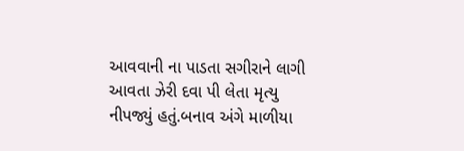આવવાની ના પાડતા સગીરાને લાગી આવતા ઝેરી દવા પી લેતા મૃત્યુ નીપજ્યું હતું.બનાવ અંગે માળીયા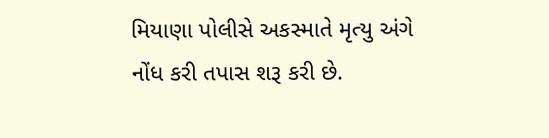મિયાણા પોલીસે અકસ્માતે મૃત્યુ અંગે નોંધ કરી તપાસ શરૂ કરી છે.